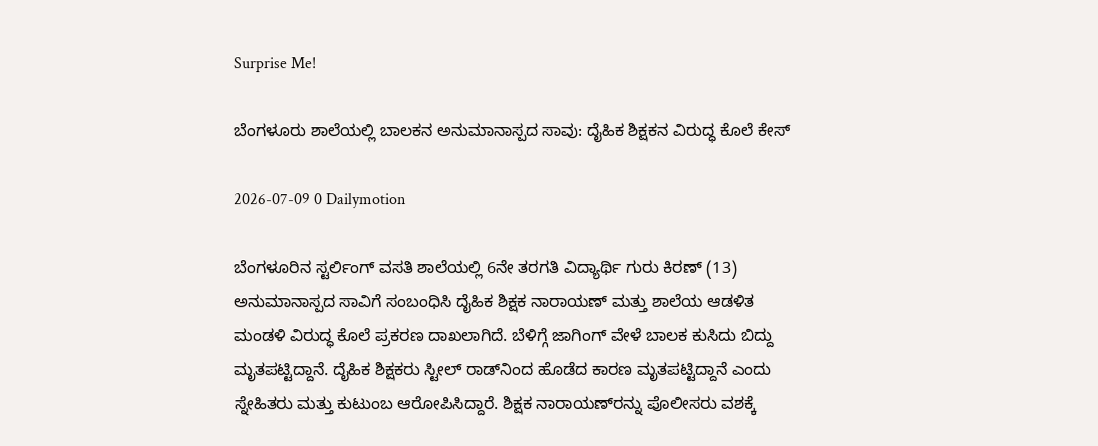Surprise Me!

ಬೆಂಗಳೂರು ಶಾಲೆಯಲ್ಲಿ ಬಾಲಕನ ಅನುಮಾನಾಸ್ಪದ ಸಾವು: ದೈಹಿಕ ಶಿಕ್ಷಕನ ವಿರುದ್ಧ ಕೊಲೆ ಕೇಸ್

2026-07-09 0 Dailymotion

ಬೆಂಗಳೂರಿನ ಸ್ಟರ್ಲಿಂಗ್ ವಸತಿ ಶಾಲೆಯಲ್ಲಿ 6ನೇ ತರಗತಿ ವಿದ್ಯಾರ್ಥಿ ಗುರು ಕಿರಣ್ (13) ಅನುಮಾನಾಸ್ಪದ ಸಾವಿಗೆ ಸಂಬಂಧಿಸಿ ದೈಹಿಕ ಶಿಕ್ಷಕ ನಾರಾಯಣ್ ಮತ್ತು ಶಾಲೆಯ ಆಡಳಿತ ಮಂಡಳಿ ವಿರುದ್ಧ ಕೊಲೆ ಪ್ರಕರಣ ದಾಖಲಾಗಿದೆ. ಬೆಳಿಗ್ಗೆ ಜಾಗಿಂಗ್ ವೇಳೆ ಬಾಲಕ ಕುಸಿದು ಬಿದ್ದು ಮೃತಪಟ್ಟಿದ್ದಾನೆ. ದೈಹಿಕ ಶಿಕ್ಷಕರು ಸ್ಟೀಲ್ ರಾಡ್‌ನಿಂದ ಹೊಡೆದ ಕಾರಣ ಮೃತಪಟ್ಟಿದ್ದಾನೆ ಎಂದು ಸ್ನೇಹಿತರು ಮತ್ತು ಕುಟುಂಬ ಆರೋಪಿಸಿದ್ದಾರೆ. ಶಿಕ್ಷಕ ನಾರಾಯಣ್‌ರನ್ನು ಪೊಲೀಸರು ವಶಕ್ಕೆ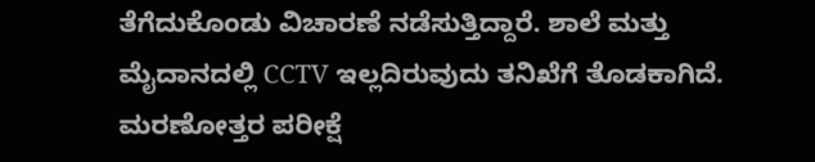ತೆಗೆದುಕೊಂಡು ವಿಚಾರಣೆ ನಡೆಸುತ್ತಿದ್ದಾರೆ. ಶಾಲೆ ಮತ್ತು ಮೈದಾನದಲ್ಲಿ CCTV ಇಲ್ಲದಿರುವುದು ತನಿಖೆಗೆ ತೊಡಕಾಗಿದೆ. ಮರಣೋತ್ತರ ಪರೀಕ್ಷೆ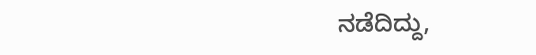ನಡೆದಿದ್ದು,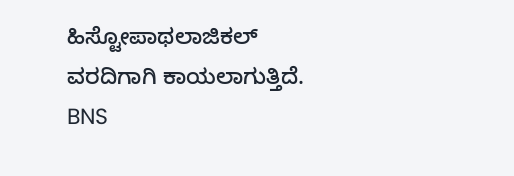ಹಿಸ್ಟೋಪಾಥಲಾಜಿಕಲ್ ವರದಿಗಾಗಿ ಕಾಯಲಾಗುತ್ತಿದೆ. BNS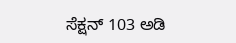ಸೆಕ್ಷನ್ 103 ಅಡಿ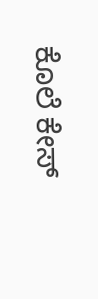ಕೊಲೆ ಕೇಸ್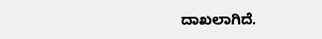ದಾಖಲಾಗಿದೆ.